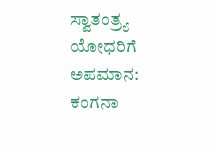ಸ್ವಾತಂತ್ರ್ಯ ಯೋಧರಿಗೆ ಅಪಮಾನ: ಕಂಗನಾ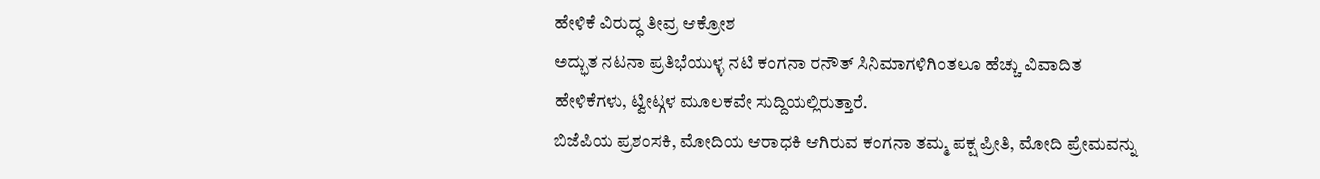ಹೇಳಿಕೆ ವಿರುದ್ಧ ತೀವ್ರ ಆಕ್ರೋಶ
ಅದ್ಭುತ ನಟನಾ ಪ್ರತಿಭೆಯುಳ್ಳ ನಟಿ ಕಂಗನಾ ರನೌತ್ ಸಿನಿಮಾಗಳಿಗಿಂತಲೂ ಹೆಚ್ಚು ವಿವಾದಿತ ಹೇಳಿಕೆಗಳು, ಟ್ವೀಟ್ಗಳ ಮೂಲಕವೇ ಸುದ್ದಿಯಲ್ಲಿರುತ್ತಾರೆ.
ಬಿಜೆಪಿಯ ಪ್ರಶಂಸಕಿ, ಮೋದಿಯ ಆರಾಧಕಿ ಆಗಿರುವ ಕಂಗನಾ ತಮ್ಮ ಪಕ್ಷ ಪ್ರೀತಿ, ಮೋದಿ ಪ್ರೇಮವನ್ನು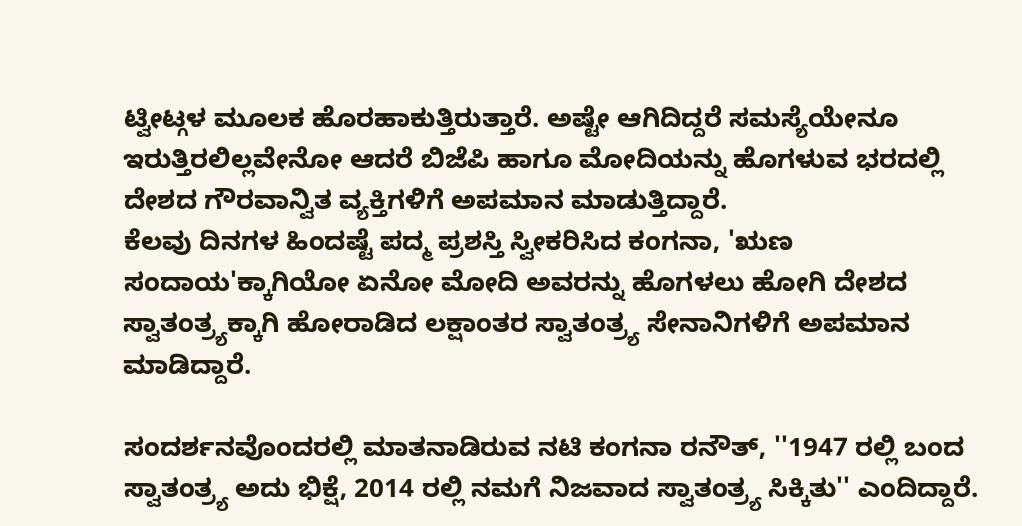ಟ್ವೀಟ್ಗಳ ಮೂಲಕ ಹೊರಹಾಕುತ್ತಿರುತ್ತಾರೆ. ಅಷ್ಟೇ ಆಗಿದಿದ್ದರೆ ಸಮಸ್ಯೆಯೇನೂ ಇರುತ್ತಿರಲಿಲ್ಲವೇನೋ ಆದರೆ ಬಿಜೆಪಿ ಹಾಗೂ ಮೋದಿಯನ್ನು ಹೊಗಳುವ ಭರದಲ್ಲಿ ದೇಶದ ಗೌರವಾನ್ವಿತ ವ್ಯಕ್ತಿಗಳಿಗೆ ಅಪಮಾನ ಮಾಡುತ್ತಿದ್ದಾರೆ.
ಕೆಲವು ದಿನಗಳ ಹಿಂದಷ್ಟೆ ಪದ್ಮ ಪ್ರಶಸ್ತಿ ಸ್ವೀಕರಿಸಿದ ಕಂಗನಾ, 'ಋಣ ಸಂದಾಯ'ಕ್ಕಾಗಿಯೋ ಏನೋ ಮೋದಿ ಅವರನ್ನು ಹೊಗಳಲು ಹೋಗಿ ದೇಶದ ಸ್ವಾತಂತ್ರ್ಯಕ್ಕಾಗಿ ಹೋರಾಡಿದ ಲಕ್ಷಾಂತರ ಸ್ವಾತಂತ್ರ್ಯ ಸೇನಾನಿಗಳಿಗೆ ಅಪಮಾನ ಮಾಡಿದ್ದಾರೆ.

ಸಂದರ್ಶನವೊಂದರಲ್ಲಿ ಮಾತನಾಡಿರುವ ನಟಿ ಕಂಗನಾ ರನೌತ್, ''1947 ರಲ್ಲಿ ಬಂದ ಸ್ವಾತಂತ್ರ್ಯ ಅದು ಭಿಕ್ಷೆ, 2014 ರಲ್ಲಿ ನಮಗೆ ನಿಜವಾದ ಸ್ವಾತಂತ್ರ್ಯ ಸಿಕ್ಕಿತು'' ಎಂದಿದ್ದಾರೆ.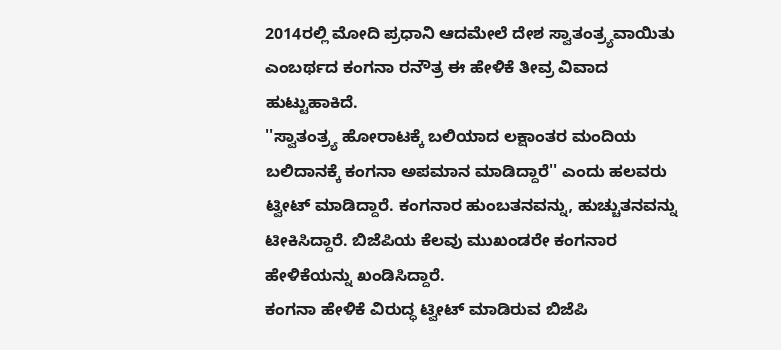2014ರಲ್ಲಿ ಮೋದಿ ಪ್ರಧಾನಿ ಆದಮೇಲೆ ದೇಶ ಸ್ವಾತಂತ್ರ್ಯವಾಯಿತು ಎಂಬರ್ಥದ ಕಂಗನಾ ರನೌತ್ರ ಈ ಹೇಳಿಕೆ ತೀವ್ರ ವಿವಾದ ಹುಟ್ಟುಹಾಕಿದೆ.
''ಸ್ವಾತಂತ್ರ್ಯ ಹೋರಾಟಕ್ಕೆ ಬಲಿಯಾದ ಲಕ್ಷಾಂತರ ಮಂದಿಯ ಬಲಿದಾನಕ್ಕೆ ಕಂಗನಾ ಅಪಮಾನ ಮಾಡಿದ್ದಾರೆ'' ಎಂದು ಹಲವರು ಟ್ವೀಟ್ ಮಾಡಿದ್ದಾರೆ. ಕಂಗನಾರ ಹುಂಬತನವನ್ನು, ಹುಚ್ಚುತನವನ್ನು ಟೀಕಿಸಿದ್ದಾರೆ. ಬಿಜೆಪಿಯ ಕೆಲವು ಮುಖಂಡರೇ ಕಂಗನಾರ ಹೇಳಿಕೆಯನ್ನು ಖಂಡಿಸಿದ್ದಾರೆ.
ಕಂಗನಾ ಹೇಳಿಕೆ ವಿರುದ್ಧ ಟ್ವೀಟ್ ಮಾಡಿರುವ ಬಿಜೆಪಿ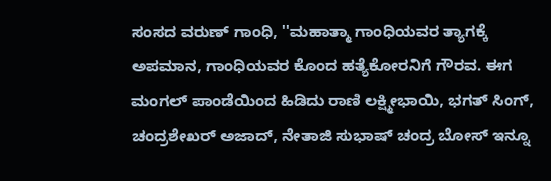ಸಂಸದ ವರುಣ್ ಗಾಂಧಿ, ''ಮಹಾತ್ಮಾ ಗಾಂಧಿಯವರ ತ್ಯಾಗಕ್ಕೆ ಅಪಮಾನ, ಗಾಂಧಿಯವರ ಕೊಂದ ಹತ್ಯೆಕೋರನಿಗೆ ಗೌರವ. ಈಗ ಮಂಗಲ್ ಪಾಂಡೆಯಿಂದ ಹಿಡಿದು ರಾಣಿ ಲಕ್ಷ್ಮೀಭಾಯಿ, ಭಗತ್ ಸಿಂಗ್, ಚಂದ್ರಶೇಖರ್ ಅಜಾದ್, ನೇತಾಜಿ ಸುಭಾಷ್ ಚಂದ್ರ ಬೋಸ್ ಇನ್ನೂ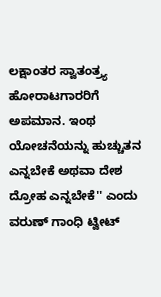ಲಕ್ಷಾಂತರ ಸ್ವಾತಂತ್ರ್ಯ ಹೋರಾಟಗಾರರಿಗೆ ಅಪಮಾನ. ಇಂಥ ಯೋಚನೆಯನ್ನು ಹುಚ್ಚುತನ ಎನ್ನಬೇಕೆ ಅಥವಾ ದೇಶ ದ್ರೋಹ ಎನ್ನಬೇಕೆ'' ಎಂದು ವರುಣ್ ಗಾಂಧಿ ಟ್ವೀಟ್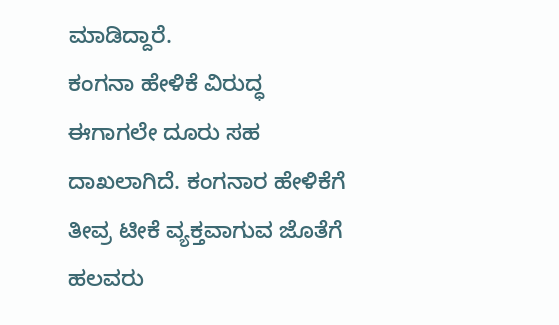ಮಾಡಿದ್ದಾರೆ.
ಕಂಗನಾ ಹೇಳಿಕೆ ವಿರುದ್ಧ ಈಗಾಗಲೇ ದೂರು ಸಹ ದಾಖಲಾಗಿದೆ. ಕಂಗನಾರ ಹೇಳಿಕೆಗೆ ತೀವ್ರ ಟೀಕೆ ವ್ಯಕ್ತವಾಗುವ ಜೊತೆಗೆ ಹಲವರು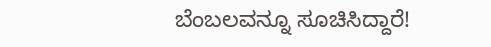ಬೆಂಬಲವನ್ನೂ ಸೂಚಿಸಿದ್ದಾರೆ!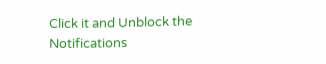Click it and Unblock the Notifications